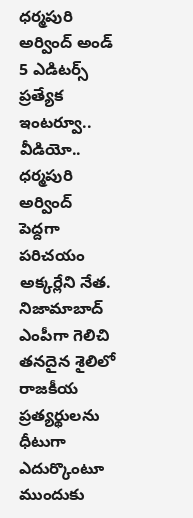ధర్మపురి అర్వింద్ అండ్ 5 ఎడిటర్స్ ప్రత్యేక ఇంటర్వూ.. వీడియో..
ధర్మపురి అర్వింద్ పెద్దగా పరిచయం అక్కర్లేని నేత. నిజామాబాద్ ఎంపీగా గెలిచి తనదైన శైలిలో రాజకీయ ప్రత్యర్థులను ధీటుగా ఎదుర్కొంటూ ముందుకు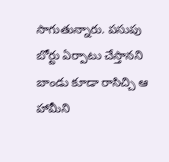సాగుతున్నారు. పసుపు బోర్టు ఏర్పాటు చేస్తానని బాండు కూడా రాసిచ్చి ఆ హామీని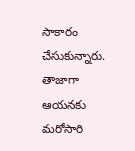సాకారం చేసుకున్నారు. తాజాగా ఆయనకు మరోసారి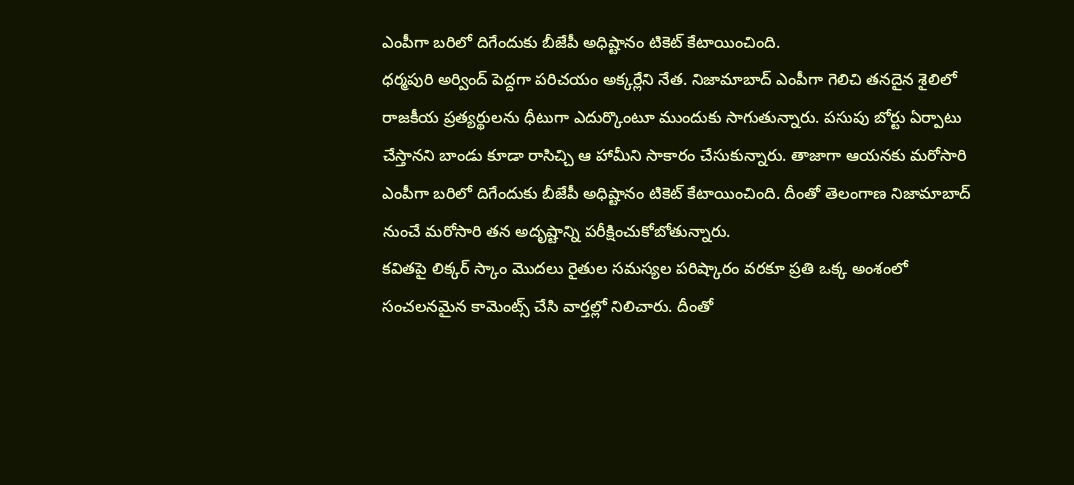ఎంపీగా బరిలో దిగేందుకు బీజేపీ అధిష్టానం టికెట్ కేటాయించింది.
ధర్మపురి అర్వింద్ పెద్దగా పరిచయం అక్కర్లేని నేత. నిజామాబాద్ ఎంపీగా గెలిచి తనదైన శైలిలో రాజకీయ ప్రత్యర్థులను ధీటుగా ఎదుర్కొంటూ ముందుకు సాగుతున్నారు. పసుపు బోర్టు ఏర్పాటు చేస్తానని బాండు కూడా రాసిచ్చి ఆ హామీని సాకారం చేసుకున్నారు. తాజాగా ఆయనకు మరోసారి ఎంపీగా బరిలో దిగేందుకు బీజేపీ అధిష్టానం టికెట్ కేటాయించింది. దీంతో తెలంగాణ నిజామాబాద్ నుంచే మరోసారి తన అదృష్టాన్ని పరీక్షించుకోబోతున్నారు.
కవితపై లిక్కర్ స్కాం మొదలు రైతుల సమస్యల పరిష్కారం వరకూ ప్రతి ఒక్క అంశంలో సంచలనమైన కామెంట్స్ చేసి వార్తల్లో నిలిచారు. దీంతో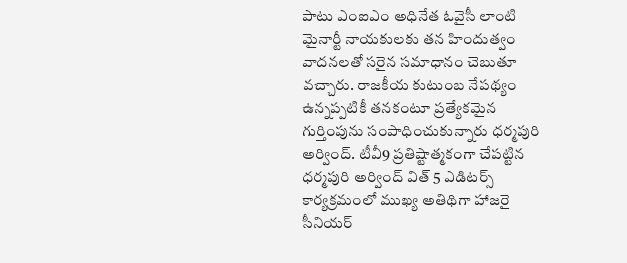పాటు ఎంఐఎం అధినేత ఓవైసీ లాంటి మైనార్టీ నాయకులకు తన హిందుత్వం వాదనలతో సరైన సమాధానం చెబుతూ వచ్చారు. రాజకీయ కుటుంబ నేపథ్యం ఉన్నప్పటికీ తనకంటూ ప్రత్యేకమైన గుర్తింపును సంపాధించుకున్నారు ధర్మపురి అర్వింద్. టీవీ9 ప్రతిష్టాత్మకంగా చేపట్టిన ధర్మపురి అర్వింద్ విత్ 5 ఎడిటర్స్ కార్యక్రమంలో ముఖ్య అతిథిగా హాజరై సీనియర్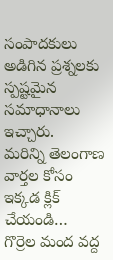సంపాదకులు అడిగిన ప్రశ్నలకు స్పష్టమైన సమాధానాలు ఇచ్చారు.
మరిన్ని తెలంగాణ వార్తల కోసం ఇక్కడ క్లిక్ చేయండి…
గొర్రెల మంద వద్ద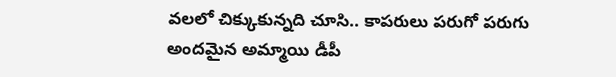వలలో చిక్కుకున్నది చూసి.. కాపరులు పరుగో పరుగు
అందమైన అమ్మాయి డీపీ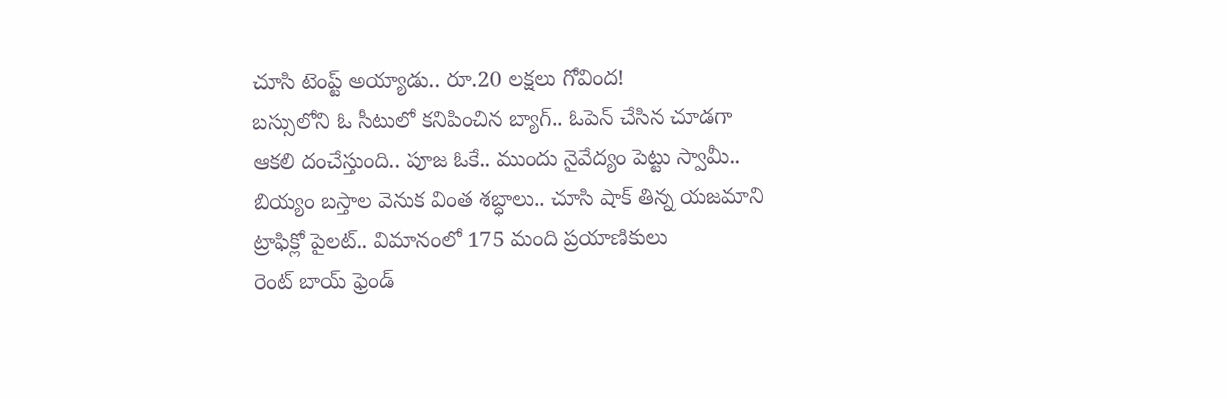చూసి టెంప్ట్ అయ్యాడు.. రూ.20 లక్షలు గోవింద!
బస్సులోని ఓ సీటులో కనిపించిన బ్యాగ్.. ఓపెన్ చేసిన చూడగా
ఆకలి దంచేస్తుంది.. పూజ ఓకే.. ముందు నైవేద్యం పెట్టు స్వామీ..
బియ్యం బస్తాల వెనుక వింత శబ్ధాలు.. చూసి షాక్ తిన్న యజమాని
ట్రాఫిక్లో పైలట్.. విమానంలో 175 మంది ప్రయాణికులు
రెంట్ బాయ్ ఫ్రెండ్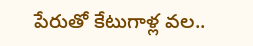పేరుతో కేటుగాళ్ల వల..